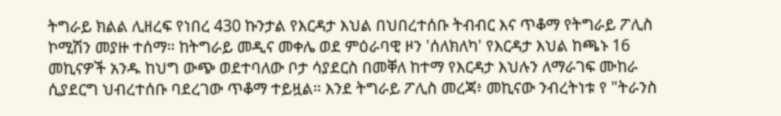ትግራይ ክልል ሊዘረፍ የነበረ 430 ኩንታል የእርዳታ እህል በህበረተሰቡ ትብብር እና ጥቆማ የትግራይ ፖሊስ ኮሚሽን መያዙ ተሰማ። ከትግራይ መዲና መቀሌ ወደ ምዕራባዊ ዞን 'ሰለክለካ' የእርዳታ እህል ከጫኑ 16 መኪናዎች አንዱ ከህግ ውጭ ወደተባለው ቦታ ሳያደርስ በመቐለ ከተማ የእርዳታ እህሉን ለማራገፍ ሙከራ ሲያደርግ ህብረተሰቡ ባደረገው ጥቆማ ተይዟል። እንደ ትግራይ ፖሊስ መረጃ፥ መኪናው ንብረትነቱ የ "ትራንስ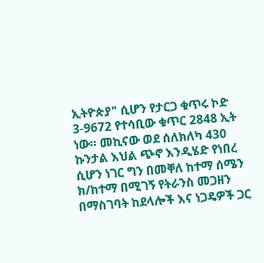ኢትዮጵያ" ሲሆን የታርጋ ቁጥሩ ኮድ 3-9672 የተሳቢው ቁጥር 2848 ኢት ነው። መኪናው ወደ ሰለክለካ 430 ኩንታል እህል ጭኖ እንዲሄድ የነበረ ሲሆን ነገር ግን በመቐለ ከተማ ሰሜን ክ/ከተማ በሚገኝ የትራንስ መጋዘን በማስገባት ከደላሎች እና ነጋዴዎች ጋር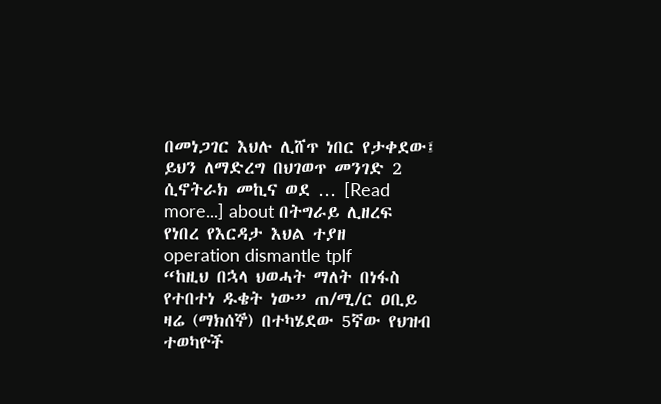በመነጋገር እህሉ ሊሸጥ ነበር የታቀደው፤ ይህን ለማድረግ በህገወጥ መንገድ 2 ሲኖትራክ መኪና ወደ … [Read more...] about በትግራይ ሊዘረፍ የነበረ የእርዳታ እህል ተያዘ
operation dismantle tplf
“ከዚህ በኋላ ህወሓት ማለት በነፋስ የተበተነ ዱቄት ነው” ጠ/ሚ/ር ዐቢይ
ዛሬ (ማክሰኞ) በተካሄደው 5ኛው የህዝብ ተወካዮች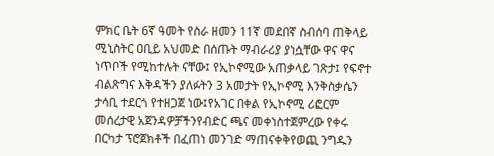ምክር ቤት 6ኛ ዓመት የስራ ዘመን 11ኛ መደበኛ ስብሰባ ጠቅላይ ሚኒስትር ዐቢይ አህመድ በሰጡት ማብራሪያ ያነሷቸው ዋና ዋና ነጥቦች የሚከተሉት ናቸው፤ የኢኮኖሚው አጠቃላይ ገጽታ፤ የፍኖተ ብልጽግና እቅዳችን ያለፉትን 3 አመታት የኢኮኖሚ እንቅስቃሴን ታሳቢ ተደርጎ የተዘጋጀ ነው፤የአገር በቀል የኢኮኖሚ ሪፎርም መሰረታዊ አጀንዳዎቻችንየብድር ጫና መቀነስተጀምረው የቀሩ በርካታ ፕሮጀክቶች በፈጠነ መንገድ ማጠናቀቅየወጪ ንግዱን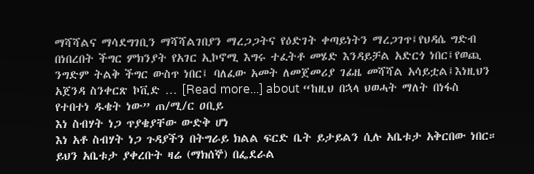ማሻሻልና ማሳደግገቢን ማሻሻልገበያን ማረጋጋትና የዕድገት ቀጣይነትን ማረጋገጥ፤የህዳሴ ግድብ በነበረበት ችግር ምክንያት የአገር ኢኮኖሚ እግሩ ተፈትቶ መሄድ እንዳይቻል አድርጎ ነበር፤የወጪ ንግድም ትልቅ ችግር ውስጥ ነበር፤ ባለፈው አመት ለመጀመሪያ ገፊዜ መሻሻል አሳይቷል፤እነዚህን አጀንዳ ስንቀርጽ ኮቪድ … [Read more...] about “ከዚህ በኋላ ህወሓት ማለት በነፋስ የተበተነ ዱቄት ነው” ጠ/ሚ/ር ዐቢይ
እነ ስብሃት ነጋ ጥያቄያቸው ውድቅ ሆነ
እነ አቶ ስብሃት ነጋ ጉዳያችን በትግራይ ክልል ፍርድ ቤት ይታይልን ሲሉ አቤቱታ አቅርበው ነበር። ይህን አቤቱታ ያቀረቡት ዛሬ (ማክሰኞ) በፌደራል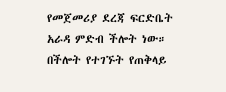የመጀመሪያ ደረጃ ፍርድቤት አራዳ ምድብ ችሎት ነው። በችሎት የተገኙት የጠቅላይ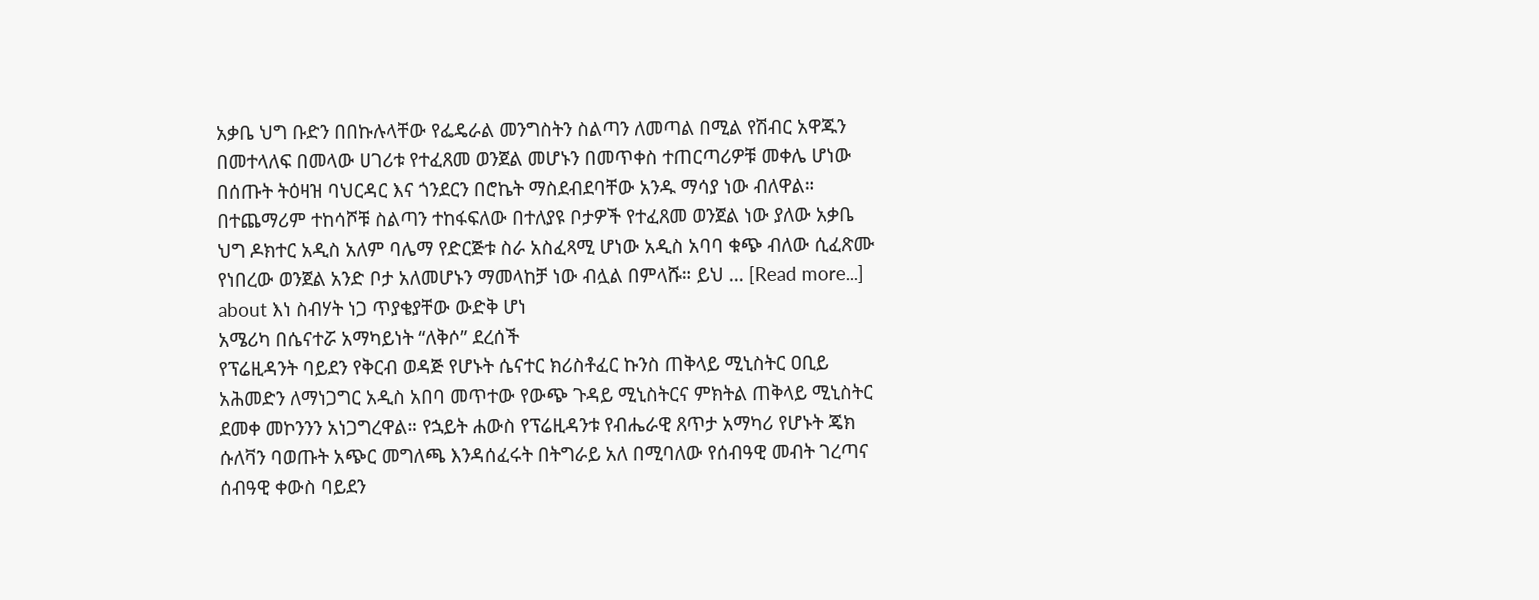አቃቤ ህግ ቡድን በበኩሉላቸው የፌዴራል መንግስትን ስልጣን ለመጣል በሚል የሽብር አዋጁን በመተላለፍ በመላው ሀገሪቱ የተፈጸመ ወንጀል መሆኑን በመጥቀስ ተጠርጣሪዎቹ መቀሌ ሆነው በሰጡት ትዕዛዝ ባህርዳር እና ጎንደርን በሮኬት ማስደብደባቸው አንዱ ማሳያ ነው ብለዋል። በተጨማሪም ተከሳሾቹ ስልጣን ተከፋፍለው በተለያዩ ቦታዎች የተፈጸመ ወንጀል ነው ያለው አቃቤ ህግ ዶክተር አዲስ አለም ባሌማ የድርጅቱ ስራ አስፈጻሚ ሆነው አዲስ አባባ ቁጭ ብለው ሲፈጽሙ የነበረው ወንጀል አንድ ቦታ አለመሆኑን ማመላከቻ ነው ብሏል በምላሹ። ይህ … [Read more...] about እነ ስብሃት ነጋ ጥያቄያቸው ውድቅ ሆነ
አሜሪካ በሴናተሯ አማካይነት “ለቅሶ” ደረሰች
የፕሬዚዳንት ባይደን የቅርብ ወዳጅ የሆኑት ሴናተር ክሪስቶፈር ኩንስ ጠቅላይ ሚኒስትር ዐቢይ አሕመድን ለማነጋግር አዲስ አበባ መጥተው የውጭ ጉዳይ ሚኒስትርና ምክትል ጠቅላይ ሚኒስትር ደመቀ መኮንንን አነጋግረዋል። የኋይት ሐውስ የፕሬዚዳንቱ የብሔራዊ ጸጥታ አማካሪ የሆኑት ጄክ ሱለቫን ባወጡት አጭር መግለጫ እንዳሰፈሩት በትግራይ አለ በሚባለው የሰብዓዊ መብት ገረጣና ሰብዓዊ ቀውስ ባይደን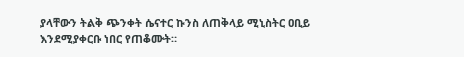ያላቸውን ትልቅ ጭንቀት ሴናተር ኩንስ ለጠቅላይ ሚኒስትር ዐቢይ እንደሚያቀርቡ ነበር የጠቆሙት።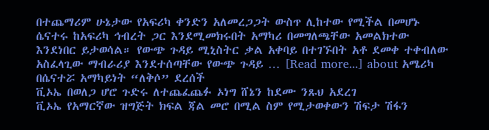በተጨማሪም ሁኔታው የአፍሪካ ቀንድን አለመረጋጋት ውስጥ ሊከተው የሚችል በመሆኑ ሴናተሩ ከአፍሪካ ኅብረት ጋር እንደሚመክሩበት አማካሪ በመግለጫቸው አመልክተው እንደነበር ይታወሳል። የውጭ ጉዳይ ሚኒስትር ቃል አቀባይ በተገኙበት አቶ ደመቀ ተቀብለው አስፈላጊው ማብራሪያ እንደተሰጣቸው የውጭ ጉዳይ … [Read more...] about አሜሪካ በሴናተሯ አማካይነት “ለቅሶ” ደረሰች
ቪኦኤ በወለጋ ሆሮ ጉድሩ ለተጨፈጨፉ ኦነግ ሸኔን ከደሙ ንጹህ አደረገ
ቪኦኤ የአማርኛው ዝግጅት ክፍል ጃል መሮ በሚል ስም የሚታወቀውን ሽፍታ ሽፋን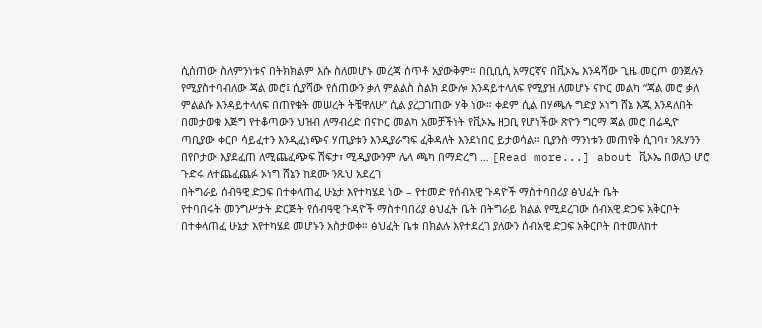ሲሰጠው ስለምንነቱና በትክክልም እሱ ስለመሆኑ መረጃ ሰጥቶ አያውቅም። በቢቢሲ አማርኛና በቪኦኤ እንዳሻው ጊዜ መርጦ ወንጀሉን የሚያስተባብለው ጃል መሮ፤ ሲያሻው የሰጠውን ቃለ ምልልስ ስልክ ደውሎ እንዳይተላለፍ የሚያዝ ለመሆኑ ናኮር መልካ “ጃል መሮ ቃለ ምልልሱ እንዳይተላለፍ በጠየቁት መሠረት ትቼዋለሁ” ሲል ያረጋገጠው ሃቅ ነው። ቀደም ሲል በሃጫሉ ግድያ ኦነግ ሸኔ እጁ እንዳለበት በመታወቁ እጅግ የተቆጣውን ህዝብ ለማብረድ በናኮር መልካ አመቻችነት የቪኦኤ ዘጋቢ የሆነችው ጽዮን ግርማ ጃል መሮ በሬዲዮ ጣቢያው ቀርቦ ሳይፈተን እንዲፈነጭና ሃጢያቱን እንዲያራግፍ ፈቅዳለት እንደነበር ይታወሳል። ቢያንስ ማንነቱን መጠየቅ ሲገባ፣ ንጹሃንን በየቦታው እያደፈጠ ለሚጨፈጭፍ ሽፍታ፣ ሚዲያውንም ሌላ ጫካ በማድረግ … [Read more...] about ቪኦኤ በወለጋ ሆሮ ጉድሩ ለተጨፈጨፉ ኦነግ ሸኔን ከደሙ ንጹህ አደረገ
በትግራይ ሰብዓዊ ድጋፍ በተቀላጠፈ ሁኔታ እየተካሄደ ነው – የተመድ የሰብአዊ ጉዳዮች ማስተባበሪያ ፅህፈት ቤት
የተባበሩት መንግሥታት ድርጅት የሰብዓዊ ጉዳዮች ማስተባበሪያ ፅህፈት ቤት በትግራይ ክልል የሚደረገው ሰብአዊ ድጋፍ አቅርቦት በተቀላጠፈ ሁኔታ እየተካሄደ መሆኑን አስታወቀ። ፅህፈት ቤቱ በክልሉ እየተደረገ ያለውን ሰብአዊ ድጋፍ አቅርቦት በተመለከተ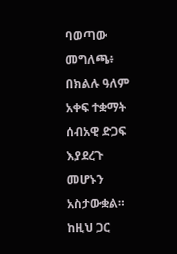ባወጣው መግለጫ፥ በክልሉ ዓለም አቀፍ ተቋማት ሰብአዊ ድጋፍ እያደረጉ መሆኑን አስታውቋል። ከዚህ ጋር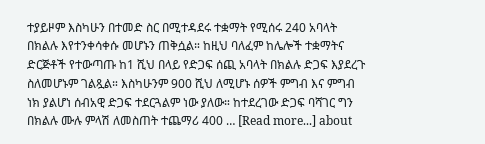ተያይዞም እስካሁን በተመድ ስር በሚተዳደሩ ተቋማት የሚሰሩ 240 አባላት በክልሉ እየተንቀሳቀሱ መሆኑን ጠቅሷል። ከዚህ ባለፈም ከሌሎች ተቋማትና ድርጅቶች የተውጣጡ ከ1 ሺህ በላይ የድጋፍ ሰጪ አባላት በክልሉ ድጋፍ እያደረጉ ስለመሆኑም ገልጿል። እስካሁንም 900 ሺህ ለሚሆኑ ሰዎች ምግብ እና ምግብ ነክ ያልሆነ ሰብአዊ ድጋፍ ተደርጓልም ነው ያለው። ከተደረገው ድጋፍ ባሻገር ግን በክልሉ ሙሉ ምላሽ ለመስጠት ተጨማሪ 400 … [Read more...] about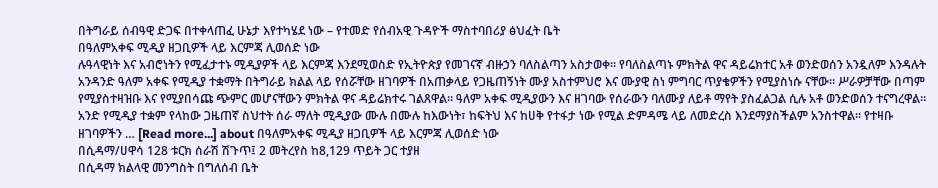በትግራይ ሰብዓዊ ድጋፍ በተቀላጠፈ ሁኔታ እየተካሄደ ነው – የተመድ የሰብአዊ ጉዳዮች ማስተባበሪያ ፅህፈት ቤት
በዓለምአቀፍ ሚዲያ ዘጋቢዎች ላይ እርምጃ ሊወሰድ ነው
ሉዓላዊነት እና አብሮነትን የሚፈታተኑ ሚዲያዎች ላይ እርምጃ እንደሚወስድ የኢትዮጵያ የመገናኛ ብዙኃን ባለስልጣን አስታወቀ። የባለስልጣኑ ምክትል ዋና ዳይሬክተር አቶ ወንድወሰን አንዷለም እንዳሉት አንዳንድ ዓለም አቀፍ የሚዲያ ተቋማት በትግራይ ክልል ላይ የሰሯቸው ዘገባዎች በአጠቃላይ የጋዜጠኝነት ሙያ አስተምህሮ እና ሙያዊ ስነ ምግባር ጥያቄዎችን የሚያስነሱ ናቸው። ሥራዎቻቸው በጣም የሚያስተዛዝቡ እና የሚያበሳጩ ጭምር መሆናቸውን ምክትል ዋና ዳይሬክተሩ ገልጸዋል። ዓለም አቀፍ ሚዲያውን እና ዘገባው የሰራውን ባለሙያ ለይቶ ማየት ያስፈልጋል ሲሉ አቶ ወንድወሰን ተናግረዋል። አንድ የሚዲያ ተቋም የላከው ጋዜጠኛ ስህተት ሰራ ማለት ሚዲያው ሙሉ በሙሉ ከእውነት፣ ከፍትህ እና ከሀቅ የተፋታ ነው የሚል ድምዳሜ ላይ ለመድረስ እንደማያስችልም አንስተዋል። የተዛቡ ዘገባዎችን … [Read more...] about በዓለምአቀፍ ሚዲያ ዘጋቢዎች ላይ እርምጃ ሊወሰድ ነው
በሲዳማ/ሀዋሳ 128 ቱርክ ሰራሽ ሽጉጥ፤ 2 መትረየስ ከ8,129 ጥይት ጋር ተያዘ
በሲዳማ ክልላዊ መንግስት በግለሰብ ቤት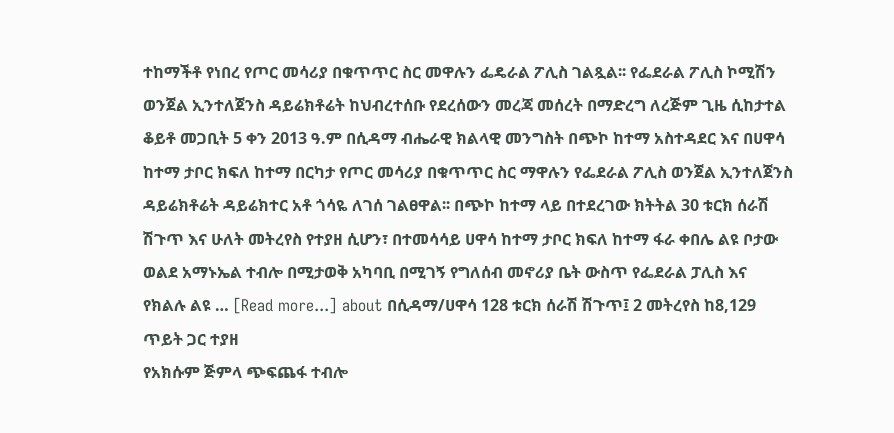ተከማችቶ የነበረ የጦር መሳሪያ በቁጥጥር ስር መዋሉን ፌዴራል ፖሊስ ገልጿል፡፡ የፌደራል ፖሊስ ኮሚሽን ወንጀል ኢንተለጀንስ ዳይሬክቶሬት ከህብረተሰቡ የደረሰውን መረጃ መሰረት በማድረግ ለረጅም ጊዜ ሲከታተል ቆይቶ መጋቢት 5 ቀን 2013 ዓ.ም በሲዳማ ብሔራዊ ክልላዊ መንግስት በጭኮ ከተማ አስተዳደር እና በሀዋሳ ከተማ ታቦር ክፍለ ከተማ በርካታ የጦር መሳሪያ በቁጥጥር ስር ማዋሉን የፌደራል ፖሊስ ወንጀል ኢንተለጀንስ ዳይሬክቶሬት ዳይሬክተር አቶ ጎሳዬ ለገሰ ገልፀዋል፡፡ በጭኮ ከተማ ላይ በተደረገው ክትትል 30 ቱርክ ሰራሽ ሽጉጥ እና ሁለት መትረየስ የተያዘ ሲሆን፣ በተመሳሳይ ሀዋሳ ከተማ ታቦር ክፍለ ከተማ ፋራ ቀበሌ ልዩ ቦታው ወልደ አማኑኤል ተብሎ በሚታወቅ አካባቢ በሚገኝ የግለሰብ መኖሪያ ቤት ውስጥ የፌደራል ፓሊስ እና የክልሉ ልዩ … [Read more...] about በሲዳማ/ሀዋሳ 128 ቱርክ ሰራሽ ሽጉጥ፤ 2 መትረየስ ከ8,129 ጥይት ጋር ተያዘ
የአክሱም ጅምላ ጭፍጨፋ ተብሎ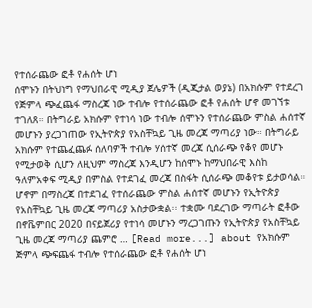የተሰራጨው ፎቶ የሐሰት ሆነ
ሰሞኑን በትህነግ የማህበራዊ ሚዲያ ጀሌዎች (ዲጂታል ወያኔ) በአክሱም የተደረገ የጅምላ ጭፈጨፋ ማስረጃ ነው ተብሎ የተሰራጨው ፎቶ የሐሰት ሆኖ መገኘቱ ተገለጸ። በትግራይ አክሱም የተነሳ ነው ተብሎ ሰሞኑን የተሰራጨው ምስል ሐሰተኛ መሆኑን ያረጋገጠው የኢትዮጵያ የአስቸኳይ ጊዜ መረጃ ማጣሪያ ነው። በትግራይ አክሱም የተጨፈጨፉ ሰለባዎች ተብሎ ሃሰተኛ መረጃ ሲሰራጭ የቆየ መሆኑ የሚታወቅ ሲሆን ለዚህም ማስረጃ እንዲሆን ከሰሞኑ ከማህበራዊ እስከ ዓለምአቀፍ ሚዲያ በምስል የተደገፈ መረጃ በስፋት ሲሰራጭ መቆየቱ ይታወሳል። ሆኖም በማስረጃ በተደገፈ የተሰራጨው ምስል ሐሰተኛ መሆኑን የኢትዮጵያ የአስቸኳይ ጊዜ መረጃ ማጣሪያ አስታውቋል፡፡ ተቋሙ ባደረገው ማጣራት ፎቶው በኖቬምበር 2020 በናይጀሪያ የተነሳ መሆኑን ማረጋገጡን የኢትዮጵያ የአስቸኳይ ጊዜ መረጃ ማጣሪያ ጨምሮ … [Read more...] about የአክሱም ጅምላ ጭፍጨፋ ተብሎ የተሰራጨው ፎቶ የሐሰት ሆነ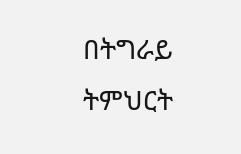በትግራይ ትምህርት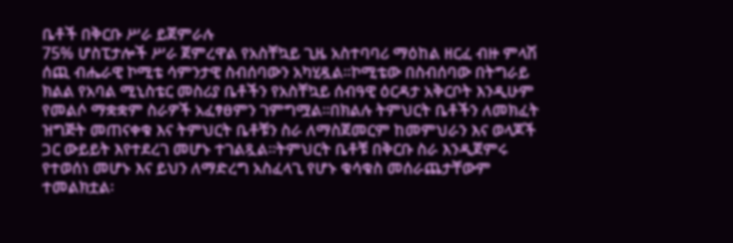ቤቶች በቅርቡ ሥራ ይጀምራሉ
75% ሆስፒታሎች ሥራ ጀምረዋል የአስቸኳይ ጊዜ አስተባባሪ ማዕከል ዘርፈ ብዙ ምላሽ ሰጪ ብሔራዊ ኮሚቴ ሳምንታዊ ስብሰባውን አካሂዷል፡፡ኮሚቴው በስብሰባው በትግራይ ክልል የአባል ሚኒስቴር መስሪያ ቤቶችን የአስቸኳይ ሰብዓዊ ዕርዳታ አቅርቦት እንዲሁም የመልሶ ማቋቋም ስራዎች አፈፃፀምን ገምግሟል፡፡በክልሉ ትምህርት ቤቶችን ለመክፈት ዝግጅት መጠናቀቁ እና ትምህርት ቤቶቹን ስራ ለማስጀመርም ከመምህራን እና ወላጆች ጋር ውይይት እየተደረገ መሆኑ ተገልጿል፡፡ትምህርት ቤቶቹ በቅርቡ ስራ እንዲጀምሩ የተወሰነ መሆኑ እና ይህን ለማድረግ አስፈላጊ የሆኑ ቁሳቁስ መሰራጨታቸውም ተመልክቷል፡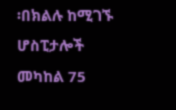፡በክልሉ ከሚገኙ ሆስፒታሎች መካከል 75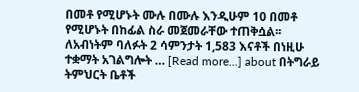በመቶ የሚሆኑት ሙሉ በሙሉ እንዲሁም 10 በመቶ የሚሆኑት በከፊል ስራ መጀመራቸው ተጠቅሷል፡፡ለአብነትም ባለፉት 2 ሳምንታት 1,583 እናቶች በነዚሁ ተቋማት አገልግሎት … [Read more...] about በትግራይ ትምህርት ቤቶች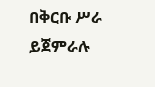በቅርቡ ሥራ ይጀምራሉ